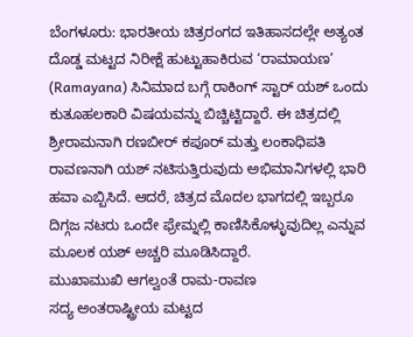ಬೆಂಗಳೂರು: ಭಾರತೀಯ ಚಿತ್ರರಂಗದ ಇತಿಹಾಸದಲ್ಲೇ ಅತ್ಯಂತ ದೊಡ್ಡ ಮಟ್ಟದ ನಿರೀಕ್ಷೆ ಹುಟ್ಟುಹಾಕಿರುವ ‘ರಾಮಾಯಣ’ (Ramayana) ಸಿನಿಮಾದ ಬಗ್ಗೆ ರಾಕಿಂಗ್ ಸ್ಟಾರ್ ಯಶ್ ಒಂದು ಕುತೂಹಲಕಾರಿ ವಿಷಯವನ್ನು ಬಿಚ್ಚಿಟ್ಟಿದ್ದಾರೆ. ಈ ಚಿತ್ರದಲ್ಲಿ ಶ್ರೀರಾಮನಾಗಿ ರಣಬೀರ್ ಕಪೂರ್ ಮತ್ತು ಲಂಕಾಧಿಪತಿ ರಾವಣನಾಗಿ ಯಶ್ ನಟಿಸುತ್ತಿರುವುದು ಅಭಿಮಾನಿಗಳಲ್ಲಿ ಭಾರಿ ಹವಾ ಎಬ್ಬಿಸಿದೆ. ಆದರೆ, ಚಿತ್ರದ ಮೊದಲ ಭಾಗದಲ್ಲಿ ಇಬ್ಬರೂ ದಿಗ್ಗಜ ನಟರು ಒಂದೇ ಫ್ರೇಮ್ನಲ್ಲಿ ಕಾಣಿಸಿಕೊಳ್ಳುವುದಿಲ್ಲ ಎನ್ನುವ ಮೂಲಕ ಯಶ್ ಅಚ್ಚರಿ ಮೂಡಿಸಿದ್ದಾರೆ.
ಮುಖಾಮುಖಿ ಆಗಲ್ವಂತೆ ರಾಮ-ರಾವಣ
ಸದ್ಯ ಅಂತರಾಷ್ಟ್ರೀಯ ಮಟ್ಟದ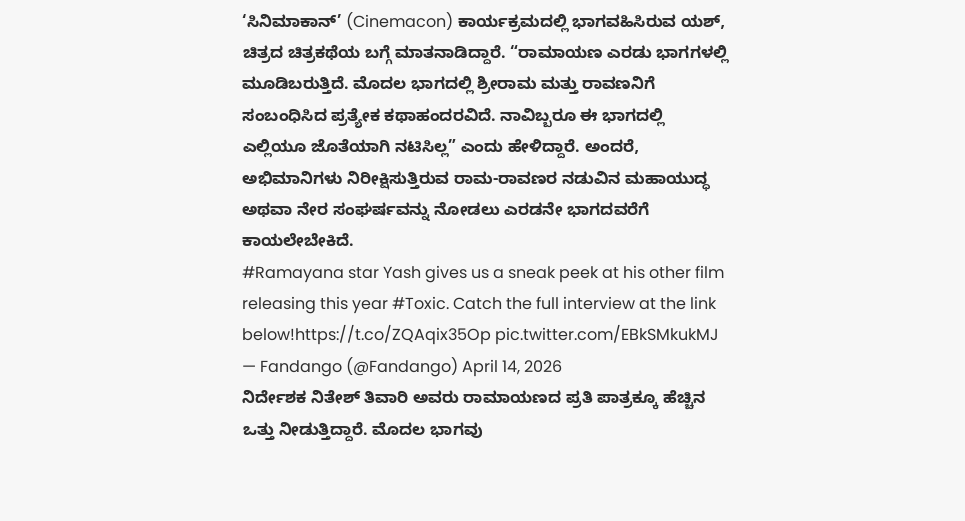‘ಸಿನಿಮಾಕಾನ್’ (Cinemacon) ಕಾರ್ಯಕ್ರಮದಲ್ಲಿ ಭಾಗವಹಿಸಿರುವ ಯಶ್, ಚಿತ್ರದ ಚಿತ್ರಕಥೆಯ ಬಗ್ಗೆ ಮಾತನಾಡಿದ್ದಾರೆ. “ರಾಮಾಯಣ ಎರಡು ಭಾಗಗಳಲ್ಲಿ ಮೂಡಿಬರುತ್ತಿದೆ. ಮೊದಲ ಭಾಗದಲ್ಲಿ ಶ್ರೀರಾಮ ಮತ್ತು ರಾವಣನಿಗೆ ಸಂಬಂಧಿಸಿದ ಪ್ರತ್ಯೇಕ ಕಥಾಹಂದರವಿದೆ. ನಾವಿಬ್ಬರೂ ಈ ಭಾಗದಲ್ಲಿ ಎಲ್ಲಿಯೂ ಜೊತೆಯಾಗಿ ನಟಿಸಿಲ್ಲ” ಎಂದು ಹೇಳಿದ್ದಾರೆ. ಅಂದರೆ, ಅಭಿಮಾನಿಗಳು ನಿರೀಕ್ಷಿಸುತ್ತಿರುವ ರಾಮ-ರಾವಣರ ನಡುವಿನ ಮಹಾಯುದ್ಧ ಅಥವಾ ನೇರ ಸಂಘರ್ಷವನ್ನು ನೋಡಲು ಎರಡನೇ ಭಾಗದವರೆಗೆ ಕಾಯಲೇಬೇಕಿದೆ.
#Ramayana star Yash gives us a sneak peek at his other film releasing this year #Toxic. Catch the full interview at the link below!https://t.co/ZQAqix35Op pic.twitter.com/EBkSMkukMJ
— Fandango (@Fandango) April 14, 2026
ನಿರ್ದೇಶಕ ನಿತೇಶ್ ತಿವಾರಿ ಅವರು ರಾಮಾಯಣದ ಪ್ರತಿ ಪಾತ್ರಕ್ಕೂ ಹೆಚ್ಚಿನ ಒತ್ತು ನೀಡುತ್ತಿದ್ದಾರೆ. ಮೊದಲ ಭಾಗವು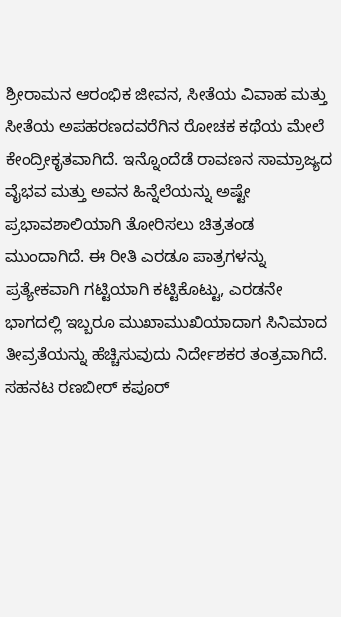ಶ್ರೀರಾಮನ ಆರಂಭಿಕ ಜೀವನ, ಸೀತೆಯ ವಿವಾಹ ಮತ್ತು ಸೀತೆಯ ಅಪಹರಣದವರೆಗಿನ ರೋಚಕ ಕಥೆಯ ಮೇಲೆ ಕೇಂದ್ರೀಕೃತವಾಗಿದೆ. ಇನ್ನೊಂದೆಡೆ ರಾವಣನ ಸಾಮ್ರಾಜ್ಯದ ವೈಭವ ಮತ್ತು ಅವನ ಹಿನ್ನೆಲೆಯನ್ನು ಅಷ್ಟೇ ಪ್ರಭಾವಶಾಲಿಯಾಗಿ ತೋರಿಸಲು ಚಿತ್ರತಂಡ ಮುಂದಾಗಿದೆ. ಈ ರೀತಿ ಎರಡೂ ಪಾತ್ರಗಳನ್ನು ಪ್ರತ್ಯೇಕವಾಗಿ ಗಟ್ಟಿಯಾಗಿ ಕಟ್ಟಿಕೊಟ್ಟು, ಎರಡನೇ ಭಾಗದಲ್ಲಿ ಇಬ್ಬರೂ ಮುಖಾಮುಖಿಯಾದಾಗ ಸಿನಿಮಾದ ತೀವ್ರತೆಯನ್ನು ಹೆಚ್ಚಿಸುವುದು ನಿರ್ದೇಶಕರ ತಂತ್ರವಾಗಿದೆ.
ಸಹನಟ ರಣಬೀರ್ ಕಪೂರ್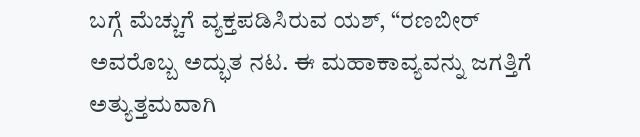ಬಗ್ಗೆ ಮೆಚ್ಚುಗೆ ವ್ಯಕ್ತಪಡಿಸಿರುವ ಯಶ್, “ರಣಬೀರ್ ಅವರೊಬ್ಬ ಅದ್ಭುತ ನಟ. ಈ ಮಹಾಕಾವ್ಯವನ್ನು ಜಗತ್ತಿಗೆ ಅತ್ಯುತ್ತಮವಾಗಿ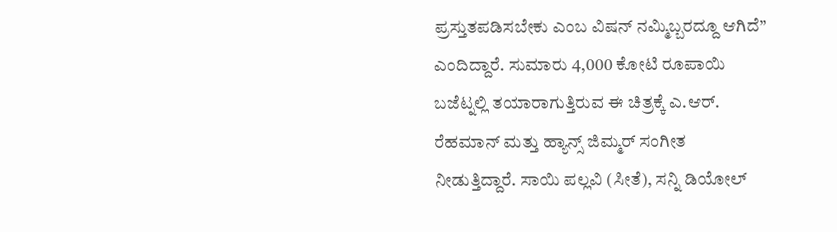ಪ್ರಸ್ತುತಪಡಿಸಬೇಕು ಎಂಬ ವಿಷನ್ ನಮ್ಮಿಬ್ಬರದ್ದೂ ಆಗಿದೆ” ಎಂದಿದ್ದಾರೆ. ಸುಮಾರು 4,000 ಕೋಟಿ ರೂಪಾಯಿ ಬಜೆಟ್ನಲ್ಲಿ ತಯಾರಾಗುತ್ತಿರುವ ಈ ಚಿತ್ರಕ್ಕೆ ಎ.ಆರ್. ರೆಹಮಾನ್ ಮತ್ತು ಹ್ಯಾನ್ಸ್ ಜಿಮ್ಮರ್ ಸಂಗೀತ ನೀಡುತ್ತಿದ್ದಾರೆ. ಸಾಯಿ ಪಲ್ಲವಿ (ಸೀತೆ), ಸನ್ನಿ ಡಿಯೋಲ್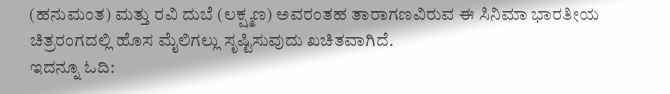(ಹನುಮಂತ) ಮತ್ತು ರವಿ ದುಬೆ (ಲಕ್ಷ್ಮಣ) ಅವರಂತಹ ತಾರಾಗಣವಿರುವ ಈ ಸಿನಿಮಾ ಭಾರತೀಯ ಚಿತ್ರರಂಗದಲ್ಲಿ ಹೊಸ ಮೈಲಿಗಲ್ಲು ಸೃಷ್ಟಿಸುವುದು ಖಚಿತವಾಗಿದೆ.
ಇದನ್ನೂ ಓದಿ: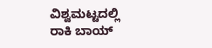ವಿಶ್ವಮಟ್ಟದಲ್ಲಿ ರಾಕಿ ಬಾಯ್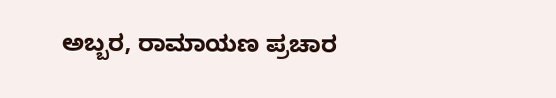ಅಬ್ಬರ, ರಾಮಾಯಣ ಪ್ರಚಾರ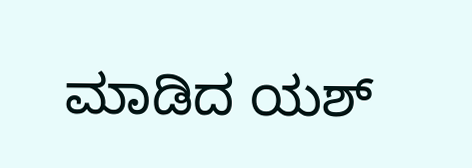ಮಾಡಿದ ಯಶ್